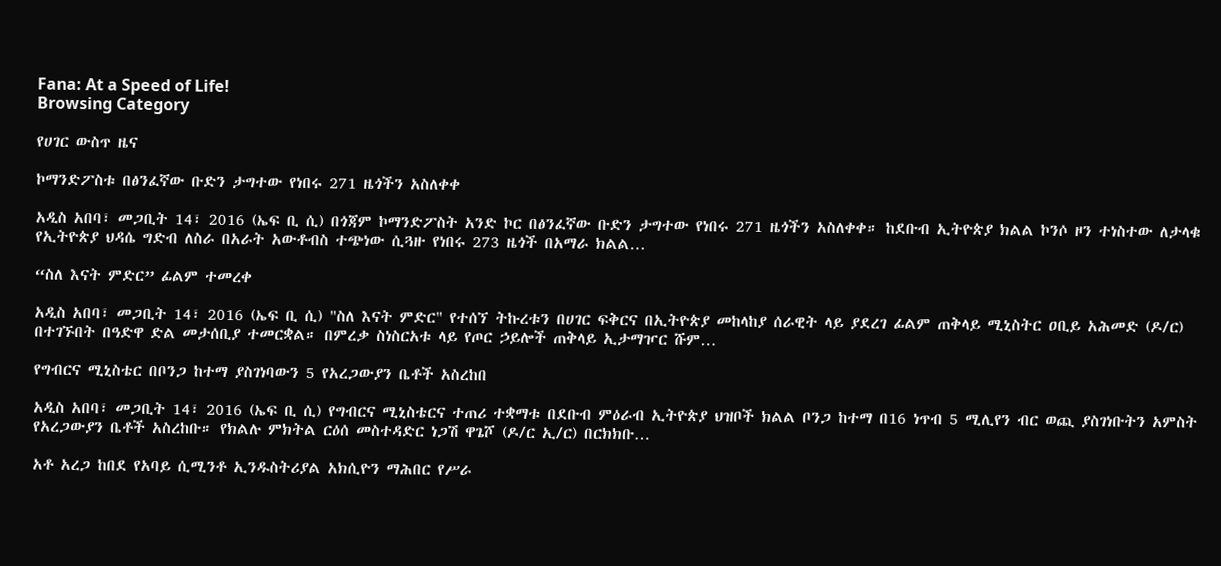Fana: At a Speed of Life!
Browsing Category

የሀገር ውስጥ ዜና

ኮማንድፖስቱ በፅንፈኛው ቡድን ታግተው የነበሩ 271 ዜጎችን አስለቀቀ

አዲስ አበባ፣ መጋቢት 14፣ 2016 (ኤፍ ቢ ሲ) በጎጃም ኮማንድፖስት አንድ ኮር በፅንፈኛው ቡድን ታግተው የነበሩ 271 ዜጎችን አስለቀቀ። ከደቡብ ኢትዮጵያ ክልል ኮንሶ ዞን ተነስተው ለታላቁ የኢትዮጵያ ህዳሴ ግድብ ለስራ በአራት አውቶብስ ተጭነው ሲጓዙ የነበሩ 273 ዜጎች በአማራ ክልል…

“ስለ እናት ምድር” ፊልም ተመረቀ

አዲስ አበባ፣ መጋቢት 14፣ 2016 (ኤፍ ቢ ሲ) "ስለ እናት ምድር" የተሰኘ ትኩረቱን በሀገር ፍቅርና በኢትዮጵያ መከላከያ ሰራዊት ላይ ያደረገ ፊልም ጠቅላይ ሚኒስትር ዐቢይ አሕመድ (ዶ/ር) በተገኙበት በዓድዋ ድል መታሰቢያ ተመርቋል። በምረቃ ስነስርአቱ ላይ የጦር ኃይሎች ጠቅላይ ኢታማዦር ሹም…

የግብርና ሚኒስቴር በቦንጋ ከተማ ያስገነባውን 5 የአረጋውያን ቤቶች አስረከበ

አዲስ አበባ፣ መጋቢት 14፣ 2016 (ኤፍ ቢ ሲ) የግብርና ሚኒስቴርና ተጠሪ ተቋማቱ በደቡብ ምዕራብ ኢትዮጵያ ህዝቦች ክልል ቦንጋ ከተማ በ16 ነጥብ 5 ሚሊየን ብር ወጪ ያስገነቡትን አምስት የአረጋውያን ቤቶች አስረከቡ። የክልሉ ምክትል ርዕሰ መስተዳድር ነጋሽ ዋጌሾ (ዶ/ር ኢ/ር) በርክክቡ…

አቶ አረጋ ከበደ የአባይ ሲሚንቶ ኢንዱስትሪያል አክሲዮን ማሕበር የሥራ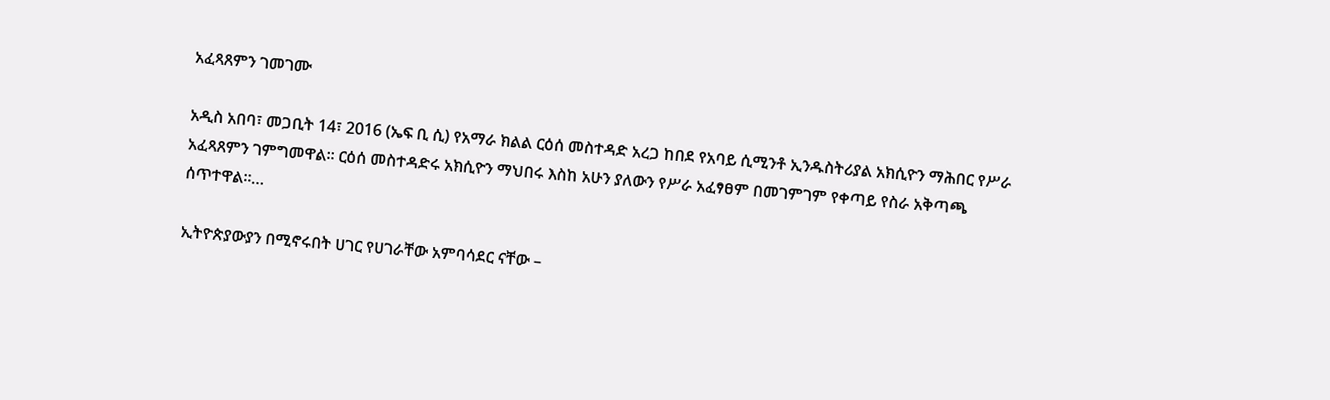አፈጻጸምን ገመገሙ

አዲስ አበባ፣ መጋቢት 14፣ 2016 (ኤፍ ቢ ሲ) የአማራ ክልል ርዕሰ መስተዳድ አረጋ ከበደ የአባይ ሲሚንቶ ኢንዱስትሪያል አክሲዮን ማሕበር የሥራ አፈጻጸምን ገምግመዋል፡፡ ርዕሰ መስተዳድሩ አክሲዮን ማህበሩ እስከ አሁን ያለውን የሥራ አፈፃፀም በመገምገም የቀጣይ የስራ አቅጣጫ ሰጥተዋል።…

ኢትዮጵያውያን በሚኖሩበት ሀገር የሀገራቸው አምባሳደር ናቸው –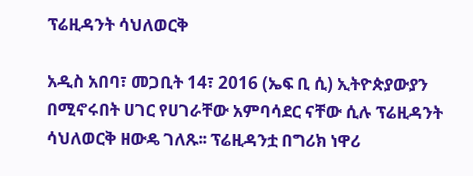ፕሬዚዳንት ሳህለወርቅ

አዲስ አበባ፣ መጋቢት 14፣ 2016 (ኤፍ ቢ ሲ) ኢትዮጵያውያን በሚኖሩበት ሀገር የሀገራቸው አምባሳደር ናቸው ሲሉ ፕሬዚዳንት ሳህለወርቅ ዘውዴ ገለጹ፡፡ ፕሬዚዳንቷ በግሪክ ነዋሪ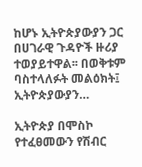ከሆኑ ኢትዮጵያውያን ጋር በሀገራዊ ጉዳዮች ዙሪያ ተወያይተዋል፡፡ በወቅቱም ባስተላለፉት መልዕክት፤ ኢትዮጵያውያን…

ኢትዮጵያ በሞስኮ የተፈፀመውን የሽብር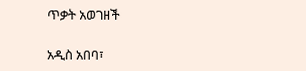ጥቃት አወገዘች

አዲስ አበባ፣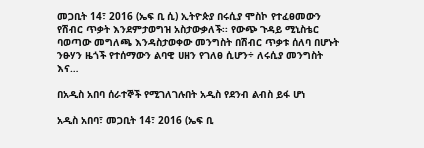መጋቢት 14፣ 2016 (ኤፍ ቢ ሲ) ኢትዮጵያ በሩሲያ ሞስኮ የተፈፀመውን የሽብር ጥቃት እንደምታወግዝ አስታውቃለች፡፡ የውጭ ጉዳይ ሚኒስቴር ባወጣው መግለጫ እንዳስታወቀው መንግስት በሽብር ጥቃቱ ሰለባ በሆኑት ንፁሃን ዜጎች የተሰማውን ልባዊ ሀዘን የገለፀ ሲሆን÷ ለሩሲያ መንግስት እና…

በአዲስ አበባ ሰራተኞች የሚገለገሉበት አዲስ የደንብ ልብስ ይፋ ሆነ

አዲስ አበባ፣ መጋቢት 14፣ 2016 (ኤፍ ቢ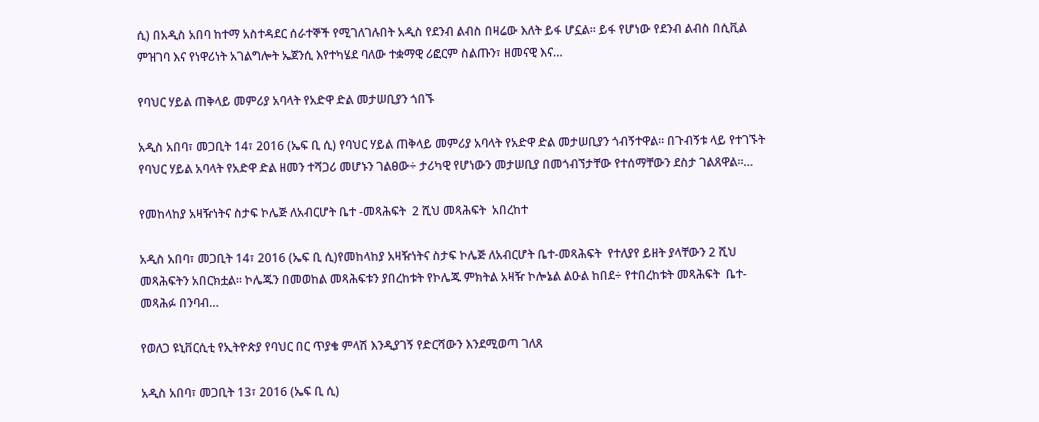ሲ) በአዲስ አበባ ከተማ አስተዳደር ሰራተኞች የሚገለገሉበት አዲስ የደንብ ልብስ በዛሬው እለት ይፋ ሆኗል። ይፋ የሆነው የደንብ ልብስ በሲቪል ምዝገባ እና የነዋሪነት አገልግሎት ኤጀንሲ እየተካሄደ ባለው ተቋማዊ ሪፎርም ስልጡን፣ ዘመናዊ እና…

የባህር ሃይል ጠቅላይ መምሪያ አባላት የአድዋ ድል መታሠቢያን ጎበኙ

አዲስ አበባ፣ መጋቢት 14፣ 2016 (ኤፍ ቢ ሲ) የባህር ሃይል ጠቅላይ መምሪያ አባላት የአድዋ ድል መታሠቢያን ጎብኝተዋል፡፡ በጉብኝቱ ላይ የተገኙት የባህር ሃይል አባላት የአድዋ ድል ዘመን ተሻጋሪ መሆኑን ገልፀው÷ ታሪካዊ የሆነውን መታሠቢያ በመጎብኘታቸው የተሰማቸውን ደስታ ገልጸዋል።…

የመከላከያ አዛዥነትና ስታፍ ኮሌጅ ለአብርሆት ቤተ -መጻሕፍት  2 ሺህ መጻሕፍት  አበረከተ

አዲስ አበባ፣ መጋቢት 14፣ 2016 (ኤፍ ቢ ሲ)የመከላከያ አዛዥነትና ስታፍ ኮሌጅ ለአብርሆት ቤተ-መጻሕፍት  የተለያየ ይዘት ያላቸውን 2 ሺህ መጻሕፍትን አበርክቷል። ኮሌጁን በመወከል መጻሕፍቱን ያበረከቱት የኮሌጁ ምክትል አዛዥ ኮሎኔል ልዑል ከበደ÷ የተበረከቱት መጻሕፍት  ቤተ-መጻሕፉ በንባብ…

የወለጋ ዩኒቨርሲቲ የኢትዮጵያ የባህር በር ጥያቄ ምላሽ እንዲያገኝ የድርሻውን እንደሚወጣ ገለጸ

አዲስ አበባ፣ መጋቢት 13፣ 2016 (ኤፍ ቢ ሲ)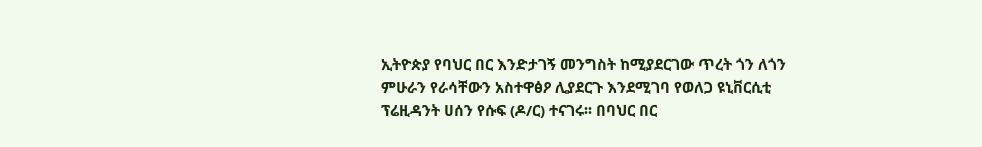ኢትዮጵያ የባህር በር እንድታገኝ መንግስት ከሚያደርገው ጥረት ጎን ለጎን ምሁራን የራሳቸውን አስተዋፅዖ ሊያደርጉ እንደሚገባ የወለጋ ዩኒቨርሲቲ ፕሬዚዳንት ሀሰን የሱፍ (ዶ/ር) ተናገሩ፡፡ በባህር በር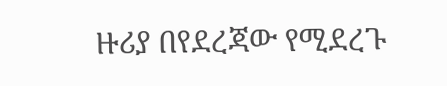ዙሪያ በየደረጃው የሚደረጉ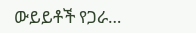ውይይቶች የጋራ…